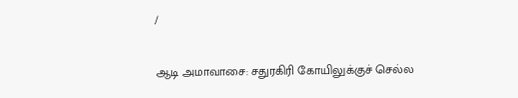/

ஆடி அமாவாசை: சதுரகிரி கோயிலுக்குச் செல்ல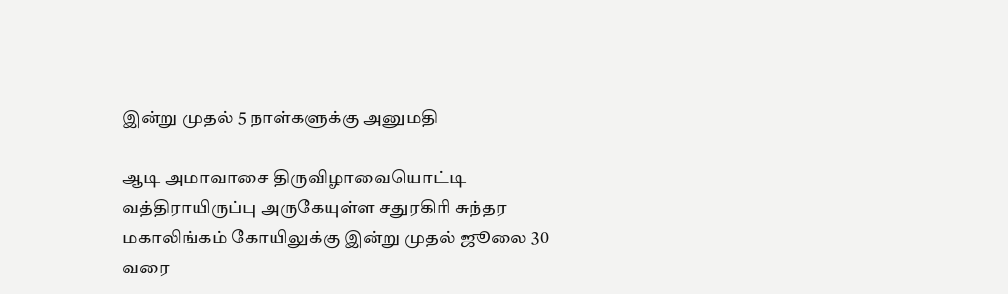இன்று முதல் 5 நாள்களுக்கு அனுமதி

ஆடி அமாவாசை திருவிழாவையொட்டி வத்திராயிருப்பு அருகேயுள்ள சதுரகிரி சுந்தர மகாலிங்கம் கோயிலுக்கு இன்று முதல் ஜூலை 30 வரை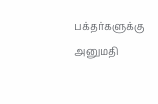பக்தர்களுக்கு அனுமதி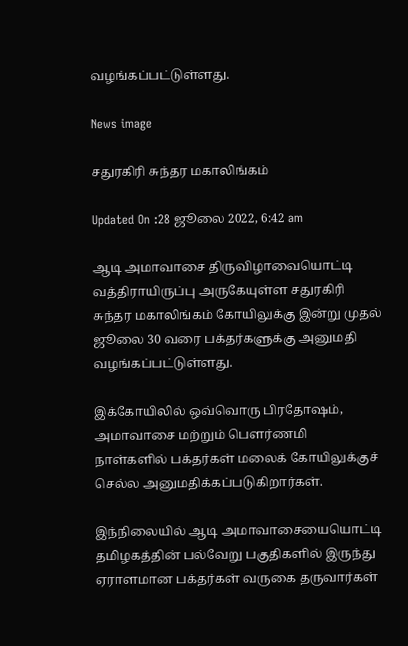வழங்கப்பட்டுள்ளது.

News image

சதுரகிரி சுந்தர மகாலிங்கம்

Updated On :28 ஜூலை 2022, 6:42 am

ஆடி அமாவாசை திருவிழாவையொட்டி வத்திராயிருப்பு அருகேயுள்ள சதுரகிரி சுந்தர மகாலிங்கம் கோயிலுக்கு இன்று முதல் ஜூலை 30 வரை பக்தர்களுக்கு அனுமதி வழங்கப்பட்டுள்ளது.

இக்கோயிலில் ஒவ்வொரு பிரதோஷம், அமாவாசை மற்றும் பௌர்ணமி நாள்களில் பக்தர்கள் மலைக் கோயிலுக்குச் செல்ல அனுமதிக்கப்படுகிறார்கள்.

இந்நிலையில் ஆடி அமாவாசையையொட்டி தமிழகத்தின் பல்வேறு பகுதிகளில் இருந்து ஏராளமான பக்தர்கள் வருகை தருவார்கள்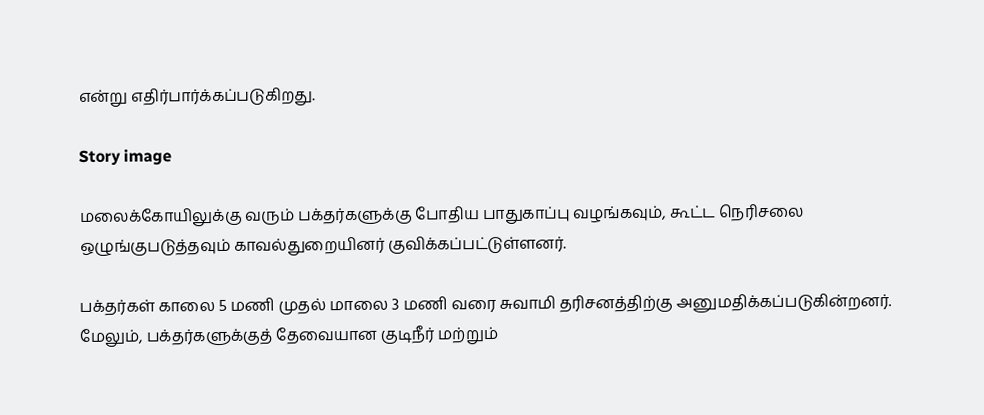என்று எதிர்பார்க்கப்படுகிறது.

Story image

மலைக்கோயிலுக்கு வரும் பக்தர்களுக்கு போதிய பாதுகாப்பு வழங்கவும், கூட்ட நெரிசலை ஒழுங்குபடுத்தவும் காவல்துறையினர் குவிக்கப்பட்டுள்ளனர்.

பக்தர்கள் காலை 5 மணி முதல் மாலை 3 மணி வரை சுவாமி தரிசனத்திற்கு அனுமதிக்கப்படுகின்றனர். மேலும், பக்தர்களுக்குத் தேவையான குடிநீர் மற்றும்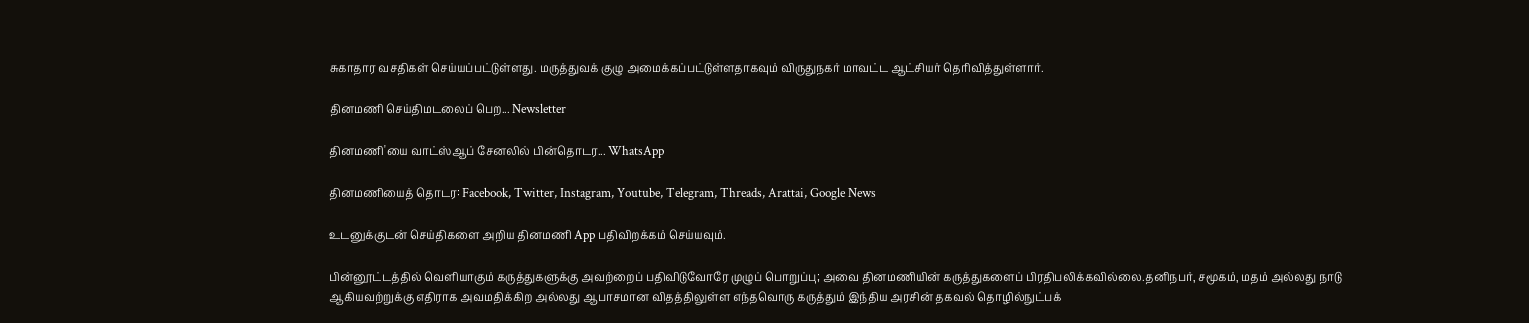சுகாதார வசதிகள் செய்யப்பட்டுள்ளது. மருத்துவக் குழு அமைக்கப்பட்டுள்ளதாகவும் விருதுநகர் மாவட்ட ஆட்சியர் தெரிவித்துள்ளார்.

தினமணி செய்திமடலைப் பெற... Newsletter

தினமணி'யை வாட்ஸ்ஆப் சேனலில் பின்தொடர... WhatsApp

தினமணியைத் தொடர: Facebook, Twitter, Instagram, Youtube, Telegram, Threads, Arattai, Google News

உடனுக்குடன் செய்திகளை அறிய தினமணி App பதிவிறக்கம் செய்யவும்.

பின்னூட்டத்தில் வெளியாகும் கருத்துகளுக்கு அவற்றைப் பதிவிடுவோரே முழுப் பொறுப்பு; அவை தினமணியின் கருத்துகளைப் பிரதிபலிக்கவில்லை.தனிநபர், சமூகம், மதம் அல்லது நாடு ஆகியவற்றுக்கு எதிராக அவமதிக்கிற அல்லது ஆபாசமான விதத்திலுள்ள எந்தவொரு கருத்தும் இந்திய அரசின் தகவல் தொழில்நுட்பக்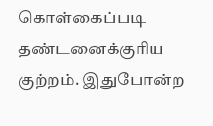கொள்கைப்படி தண்டனைக்குரிய குற்றம். இதுபோன்ற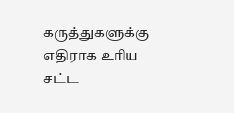கருத்துகளுக்கு எதிராக உரிய சட்ட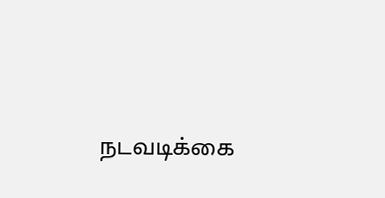நடவடிக்கை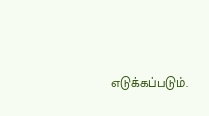எடுக்கப்படும்.